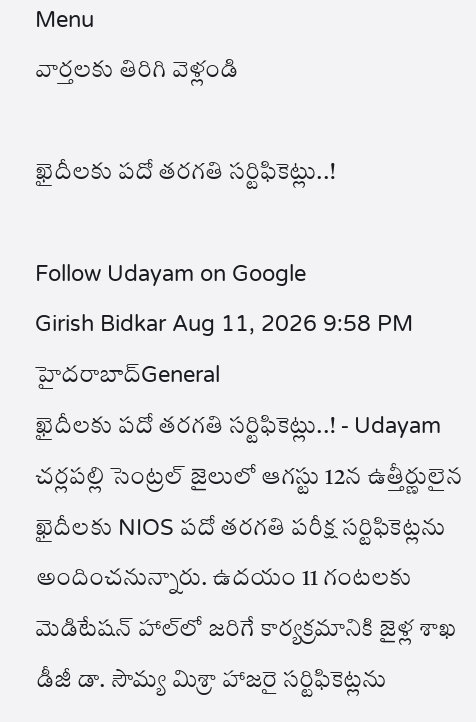Menu
వార్తలకు తిరిగి వెళ్లండి

ఖైదీలకు పదో తరగతి సర్టిఫికెట్లు..!

Follow Udayam on Google
Girish Bidkar Aug 11, 2026 9:58 PM హైదరాబాద్General
ఖైదీలకు పదో తరగతి సర్టిఫికెట్లు..! - Udayam
చర్లపల్లి సెంట్రల్‌ జైలులో ఆగస్టు 12న ఉత్తీర్ణులైన ఖైదీలకు NIOS పదో తరగతి పరీక్ష సర్టిఫికెట్లను అందించనున్నారు. ఉదయం 11 గంటలకు మెడిటేషన్‌ హాల్‌లో జరిగే కార్యక్రమానికి జైళ్ల శాఖ డీజీ డా. సౌమ్య మిశ్రా హాజరై సర్టిఫికెట్లను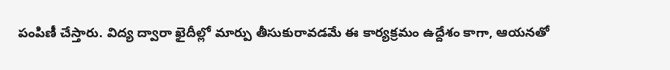పంపిణీ చేస్తారు. విద్య ద్వారా ఖైదీల్లో మార్పు తీసుకురావడమే ఈ కార్యక్రమం ఉద్దేశం కాగా, ఆయనతో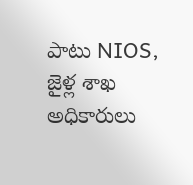పాటు NIOS, జైళ్ల శాఖ అధికారులు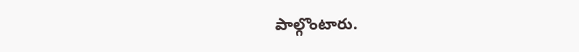పాల్గొంటారు.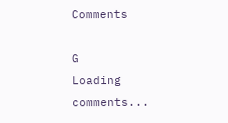Comments

G
Loading comments...